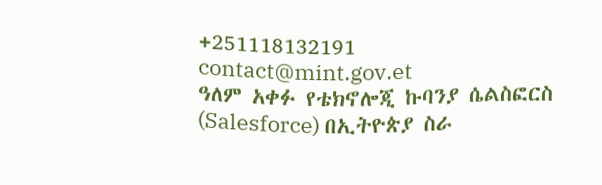+251118132191
contact@mint.gov.et
ዓለም አቀፉ የቴክኖሎጂ ኩባንያ ሴልስፎርስ (Salesforce) በኢትዮጵያ ስራ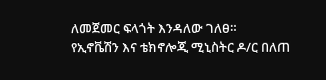ለመጀመር ፍላጎት እንዳለው ገለፀ።
የኢኖቬሽን እና ቴክኖሎጂ ሚኒስትር ዶ/ር በለጠ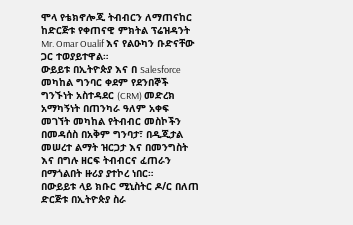ሞላ የቴክኖሎጂ ትብብርን ለማጠናከር ከድርጅቱ የቀጠናዊ ምክትል ፕሬዝዳንት Mr. Omar Oualif እና የልዑካን ቡድናቸው ጋር ተወያይተዋል።
ውይይቱ በኢትዮጵያ እና በ Salesforce መካከል ግንባር ቀደም የደንበኞች ግንኙነት አስተዳደር (CRM) መድረክ አማካኝነት በጠንካራ ዓለም አቀፍ መገኘት መካከል የትብብር መስኮችን በመዳሰስ በአቅም ግንባታ፣ በዲጂታል መሠረተ ልማት ዝርጋታ እና በመንግስት እና በግሉ ዘርፍ ትብብርና ፈጠራን በማጎልበት ዙሪያ ያተኮረ ነበር።
በውይይቱ ላይ ክቡር ሚኒስትር ዶ/ር በለጠ ድርጅቱ በኢትዮጵያ ስራ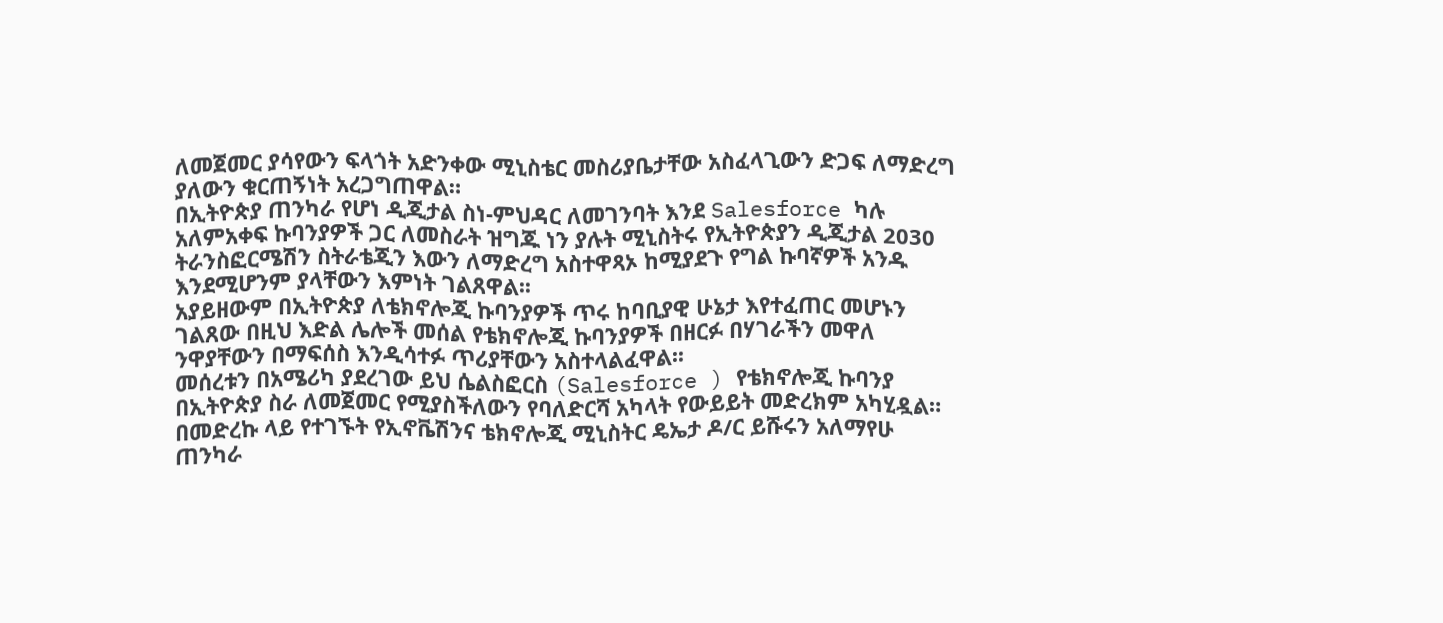ለመጀመር ያሳየውን ፍላጎት አድንቀው ሚኒስቴር መስሪያቤታቸው አስፈላጊውን ድጋፍ ለማድረግ ያለውን ቁርጠኝነት አረጋግጠዋል።
በኢትዮጵያ ጠንካራ የሆነ ዲጂታል ስነ-ምህዳር ለመገንባት እንደ Salesforce ካሉ አለምአቀፍ ኩባንያዎች ጋር ለመስራት ዝግጁ ነን ያሉት ሚኒስትሩ የኢትዮጵያን ዲጂታል 2030 ትራንስፎርሜሽን ስትራቴጂን እውን ለማድረግ አስተዋጻኦ ከሚያደጉ የግል ኩባኛዎች አንዱ እንደሚሆንም ያላቸውን እምነት ገልጸዋል፡፡
አያይዘውም በኢትዮጵያ ለቴክኖሎጂ ኩባንያዎች ጥሩ ከባቢያዊ ሁኔታ እየተፈጠር መሆኑን ገልጸው በዚህ እድል ሌሎች መሰል የቴክኖሎጂ ኩባንያዎች በዘርፉ በሃገራችን መዋለ ንዋያቸውን በማፍሰስ እንዲሳተፉ ጥሪያቸውን አስተላልፈዋል፡፡
መሰረቱን በአሜሪካ ያደረገው ይህ ሴልስፎርስ (Salesforce ) የቴክኖሎጂ ኩባንያ በኢትዮጵያ ስራ ለመጀመር የሚያስችለውን የባለድርሻ አካላት የውይይት መድረክም አካሂዷል።
በመድረኩ ላይ የተገኙት የኢኖቬሽንና ቴክኖሎጂ ሚኒስትር ዴኤታ ዶ/ር ይሹሩን አለማየሁ ጠንካራ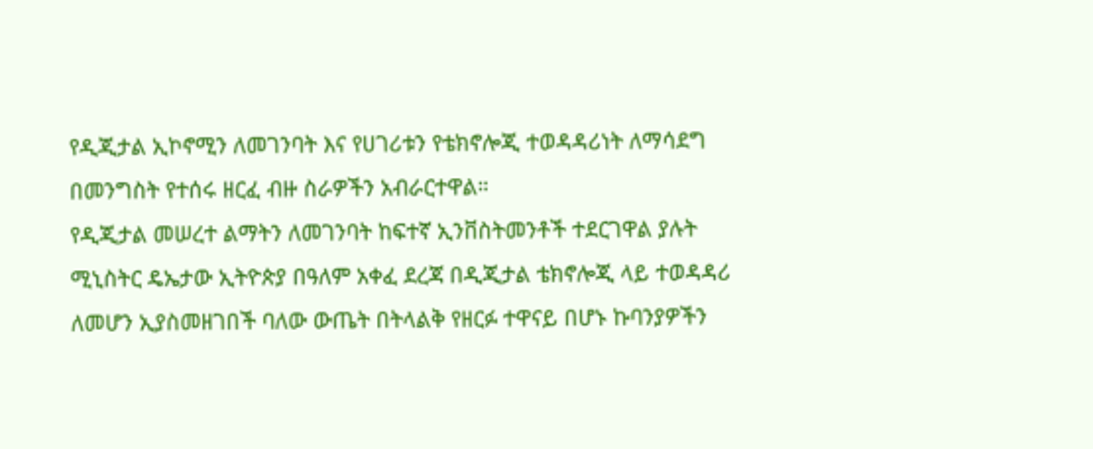የዲጂታል ኢኮኖሚን ለመገንባት እና የሀገሪቱን የቴክኖሎጂ ተወዳዳሪነት ለማሳደግ በመንግስት የተሰሩ ዘርፈ ብዙ ስራዎችን አብራርተዋል።
የዲጂታል መሠረተ ልማትን ለመገንባት ከፍተኛ ኢንቨስትመንቶች ተደርገዋል ያሉት ሚኒስትር ዴኤታው ኢትዮጵያ በዓለም አቀፈ ደረጃ በዲጂታል ቴክኖሎጂ ላይ ተወዳዳሪ ለመሆን ኢያስመዘገበች ባለው ውጤት በትላልቅ የዘርፉ ተዋናይ በሆኑ ኩባንያዎችን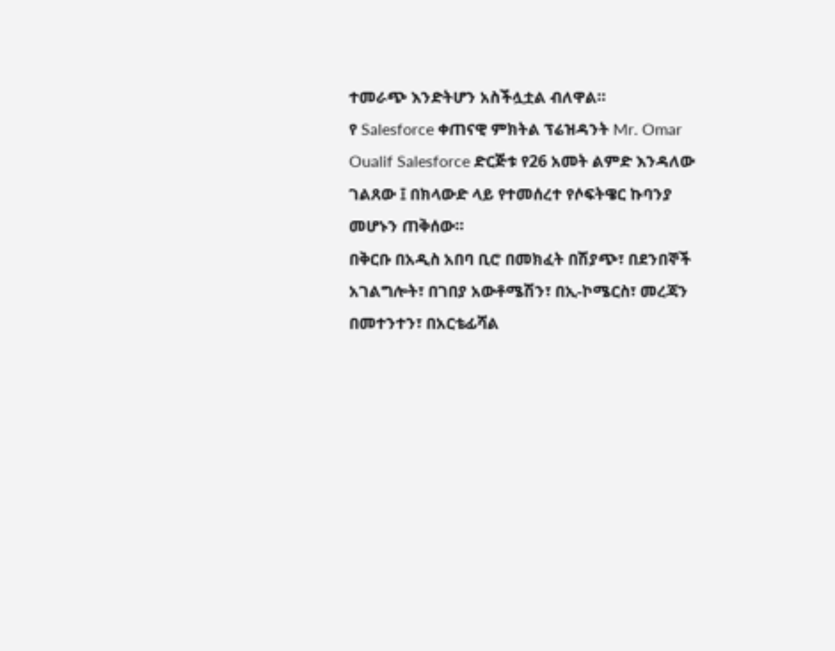ተመራጭ እንድትሆን አስችሏቷል ብለዋል።
የ Salesforce ቀጠናዊ ምክትል ፕሬዝዳንት Mr. Omar Oualif Salesforce ድርጅቱ የ26 አመት ልምድ እንዳለው ገልጸው ፤ በክላውድ ላይ የተመሰረተ የሶፍትዌር ኩባንያ መሆኑን ጠቅሰው።
በቅርቡ በአዲስ አበባ ቢሮ በመክፈት በሽያጭ፣ በደንበኞች አገልግሎት፣ በገበያ አውቶሜሽን፣ በኢ-ኮሜርስ፣ መረጃን በመተንተን፣ በአርቴፊሻል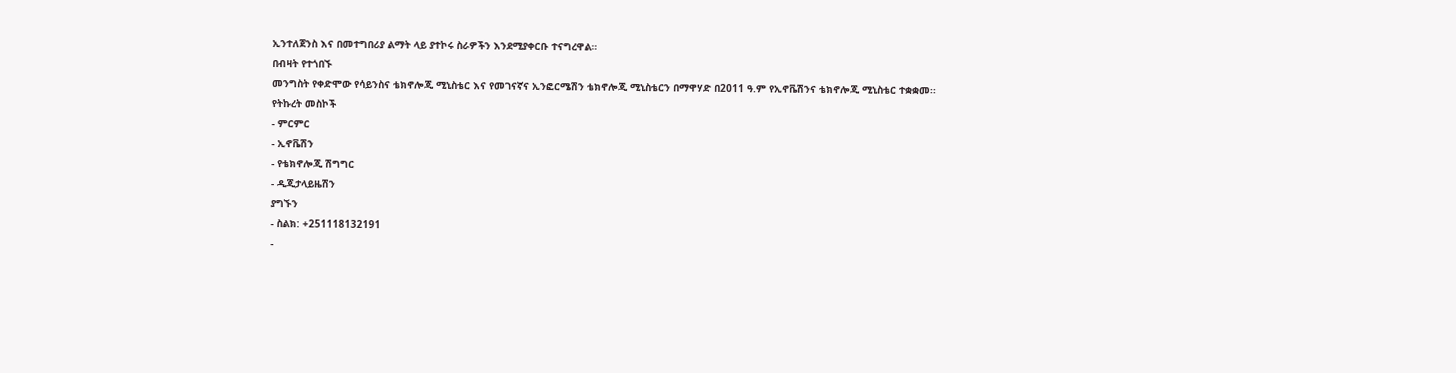ኢንተለጀንስ እና በመተግበሪያ ልማት ላይ ያተኮሩ ስራዎችን እንደሚያቀርቡ ተናግረዋል።
በብዛት የተጎበኙ
መንግስት የቀድሞው የሳይንስና ቴክኖሎጂ ሚኒስቴር እና የመገናኛና ኢንፎርሜሽን ቴክኖሎጂ ሚኒስቴርን በማዋሃድ በ2011 ዓ.ም የኢኖቬሽንና ቴክኖሎጂ ሚኒስቴር ተቋቋመ፡፡
የትኩረት መስኮች
- ምርምር
- ኢኖቬሽን
- የቴክኖሎጂ ሽግግር
- ዲጂታላይዜሽን
ያግኙን
- ስልክ: +251118132191
-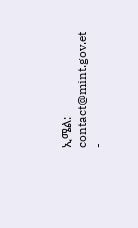ኢሜል: contact@mint.gov.et
-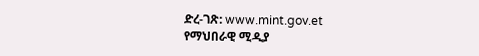ድረ-ገጽ: www.mint.gov.et
የማህበራዊ ሚዲያ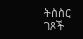ትስስር ገጾች